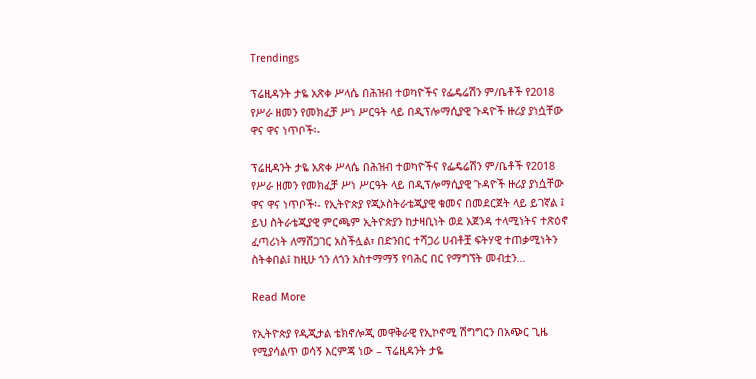Trendings

ፕሬዚዳንት ታዬ አጽቀ ሥላሴ በሕዝብ ተወካዮችና የፌዴሬሽን ም/ቤቶች የ2018 የሥራ ዘመን የመክፈቻ ሥነ ሥርዓት ላይ በዲፕሎማሲያዊ ጉዳዮች ዙሪያ ያነሷቸው ዋና ዋና ነጥቦች፡-

ፕሬዚዳንት ታዬ አጽቀ ሥላሴ በሕዝብ ተወካዮችና የፌዴሬሽን ም/ቤቶች የ2018 የሥራ ዘመን የመክፈቻ ሥነ ሥርዓት ላይ በዲፕሎማሲያዊ ጉዳዮች ዙሪያ ያነሷቸው ዋና ዋና ነጥቦች፡- የኢትዮጵያ የጂኦስትራቴጂያዊ ቁመና በመደርጀት ላይ ይገኛል ፤ ይህ ስትራቴጂያዊ ምርጫም ኢትዮጵያን ከታዛቢነት ወደ አጀንዳ ተላሚነትና ተጽዕኖ ፈጣሪነት ለማሸጋገር አስችሏል፣ በድንበር ተሻጋሪ ሀብቶቿ ፍትሃዊ ተጠቃሚነትን ስትቀበል፤ ከዚሁ ጎን ለጎን አስተማማኝ የባሕር በር የማግኘት መብቷን…

Read More

የኢትዮጵያ የዲጂታል ቴክኖሎጂ መዋቅራዊ የኢኮኖሚ ሽግግርን በአጭር ጊዜ የሚያሳልጥ ወሳኝ እርምጃ ነው – ፕሬዚዳንት ታዬ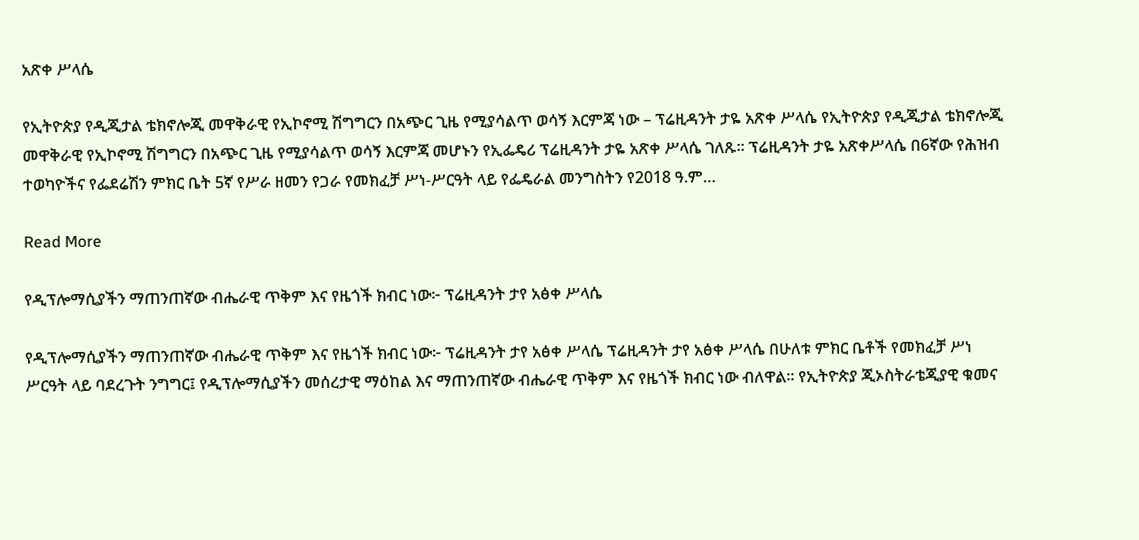አጽቀ ሥላሴ

የኢትዮጵያ የዲጂታል ቴክኖሎጂ መዋቅራዊ የኢኮኖሚ ሽግግርን በአጭር ጊዜ የሚያሳልጥ ወሳኝ እርምጃ ነው – ፕሬዚዳንት ታዬ አጽቀ ሥላሴ የኢትዮጵያ የዲጂታል ቴክኖሎጂ መዋቅራዊ የኢኮኖሚ ሽግግርን በአጭር ጊዜ የሚያሳልጥ ወሳኝ እርምጃ መሆኑን የኢፌዴሪ ፕሬዚዳንት ታዬ አጽቀ ሥላሴ ገለጹ። ፕሬዚዳንት ታዬ አጽቀሥላሴ በ6ኛው የሕዝብ ተወካዮችና የፌደሬሽን ምክር ቤት 5ኛ የሥራ ዘመን የጋራ የመክፈቻ ሥነ-ሥርዓት ላይ የፌዴራል መንግስትን የ2018 ዓ.ም…

Read More

የዲፕሎማሲያችን ማጠንጠኛው ብሔራዊ ጥቅም እና የዜጎች ክብር ነው፦ ፕሬዚዳንት ታየ አፅቀ ሥላሴ

የዲፕሎማሲያችን ማጠንጠኛው ብሔራዊ ጥቅም እና የዜጎች ክብር ነው፦ ፕሬዚዳንት ታየ አፅቀ ሥላሴ ፕሬዚዳንት ታየ አፅቀ ሥላሴ በሁለቱ ምክር ቤቶች የመክፈቻ ሥነ ሥርዓት ላይ ባደረጉት ንግግር፤ የዲፕሎማሲያችን መሰረታዊ ማዕከል እና ማጠንጠኛው ብሔራዊ ጥቅም እና የዜጎች ክብር ነው ብለዋል። የኢትዮጵያ ጂኦስትራቴጂያዊ ቁመና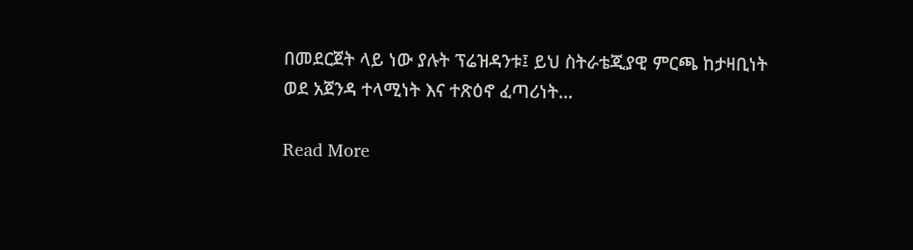በመደርጀት ላይ ነው ያሉት ፕሬዝዳንቱ፤ ይህ ስትራቴጂያዊ ምርጫ ከታዛቢነት ወደ አጀንዳ ተላሚነት እና ተጽዕኖ ፈጣሪነት…

Read More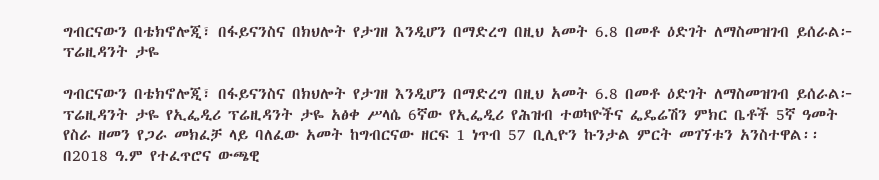ግብርናውን በቴክኖሎጂ፣ በፋይናንስና በክህሎት የታገዘ እንዲሆን በማድረግ በዚህ አመት 6.8 በመቶ ዕድገት ለማስመዝገብ ይሰራል፦ ፕሬዚዳንት ታዬ

ግብርናውን በቴክኖሎጂ፣ በፋይናንስና በክህሎት የታገዘ እንዲሆን በማድረግ በዚህ አመት 6.8 በመቶ ዕድገት ለማስመዝገብ ይሰራል፦ ፕሬዚዳንት ታዬ የኢፌዲሪ ፕሬዚዳንት ታዬ አፅቀ ሥላሴ 6ኛው የኢፌዲሪ የሕዝብ ተወካዮችና ፌዴሬሽን ምክር ቤቶች 5ኛ ዓመት የስራ ዘመን የጋራ መክፈቻ ላይ ባለፈው አመት ከግብርናው ዘርፍ 1 ነጥብ 57 ቢሊዮን ኩንታል ምርት መገኘቱን አንስተዋል፡፡ በ2018 ዓ.ም የተፈጥሮና ውጫዊ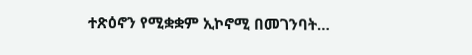ተጽዕኖን የሚቋቋም ኢኮኖሚ በመገንባት…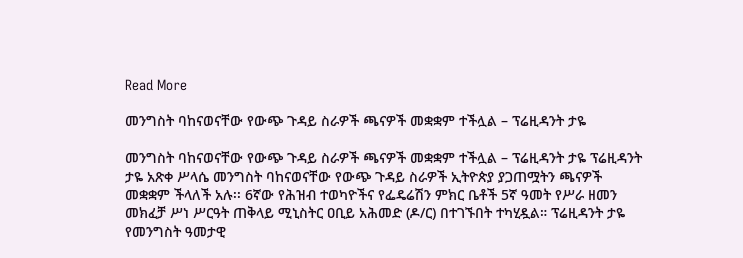Read More

መንግስት ባከናወናቸው የውጭ ጉዳይ ስራዎች ጫናዎች መቋቋም ተችሏል – ፕሬዚዳንት ታዬ

መንግስት ባከናወናቸው የውጭ ጉዳይ ስራዎች ጫናዎች መቋቋም ተችሏል – ፕሬዚዳንት ታዬ ፕሬዚዳንት ታዬ አጽቀ ሥላሴ መንግስት ባከናወናቸው የውጭ ጉዳይ ስራዎች ኢትዮጵያ ያጋጠሟትን ጫናዎች መቋቋም ችላለች አሉ፡፡ 6ኛው የሕዝብ ተወካዮችና የፌዴሬሽን ምክር ቤቶች 5ኛ ዓመት የሥራ ዘመን መክፈቻ ሥነ ሥርዓት ጠቅላይ ሚኒስትር ዐቢይ አሕመድ (ዶ/ር) በተገኙበት ተካሂዷል። ፕሬዚዳንት ታዬ የመንግስት ዓመታዊ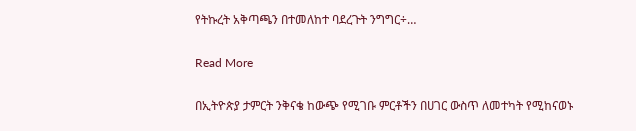የትኩረት አቅጣጫን በተመለከተ ባደረጉት ንግግር÷…

Read More

በኢትዮጵያ ታምርት ንቅናቄ ከውጭ የሚገቡ ምርቶችን በሀገር ውስጥ ለመተካት የሚከናወኑ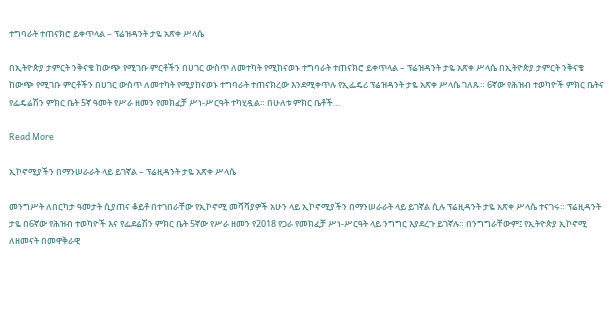ተግባራት ተጠናክሮ ይቀጥላል – ፕሬዝዳንት ታዬ አጽቀ ሥላሴ

በኢትዮጵያ ታምርት ንቅናቄ ከውጭ የሚገቡ ምርቶችን በሀገር ውስጥ ለመተካት የሚከናወኑ ተግባራት ተጠናክሮ ይቀጥላል – ፕሬዝዳንት ታዬ አጽቀ ሥላሴ በኢትዮጵያ ታምርት ንቅናቄ ከውጭ የሚገቡ ምርቶችን በሀገር ውስጥ ለመተካት የሚያከናወኑ ተግባራት ተጠናክረው እንደሚቀጥሉ የኢፌዴሪ ፕሬዝዳንት ታዬ አጽቀ ሥላሴ ገለጹ። 6ኛው የሕዝብ ተወካዮች ምክር ቤትና የፌዴሬሽን ምክር ቤት 5ኛ ዓመት የሥራ ዘመን የመክፈቻ ሥነ-ሥርዓት ተካሂዷል። በሁለቱ ምክር ቤቶች…

Read More

ኢኮኖሚያችን በማንሠራራት ላይ ይገኛል – ፕሬዚዳንት ታዬ አጽቀ ሥላሴ

መንግሥት ለበርካታ ዓመታት ሲያጠና ቆይቶ በተገበራቸው የኢኮኖሚ መሻሻያዎች አሁን ላይ ኢኮኖሚያችን በማንሠራራት ላይ ይገኛል ሲሉ ፕሬዚዳንት ታዬ አጽቀ ሥላሴ ተናገሩ። ፕሬዚዳንት ታዬ በ6ኛው የሕዝብ ተወካዮች እና የፌደሬሽን ምክር ቤት 5ኛው የሥራ ዘመን የ2018 የጋራ የመክፈቻ ሥነ-ሥርዓት ላይ ንግግር እያደረጉ ይገኛሉ። በንግግራቸውም፤ የኢትዮጵያ ኢኮኖሚ ለዘመናት በመዋቅራዊ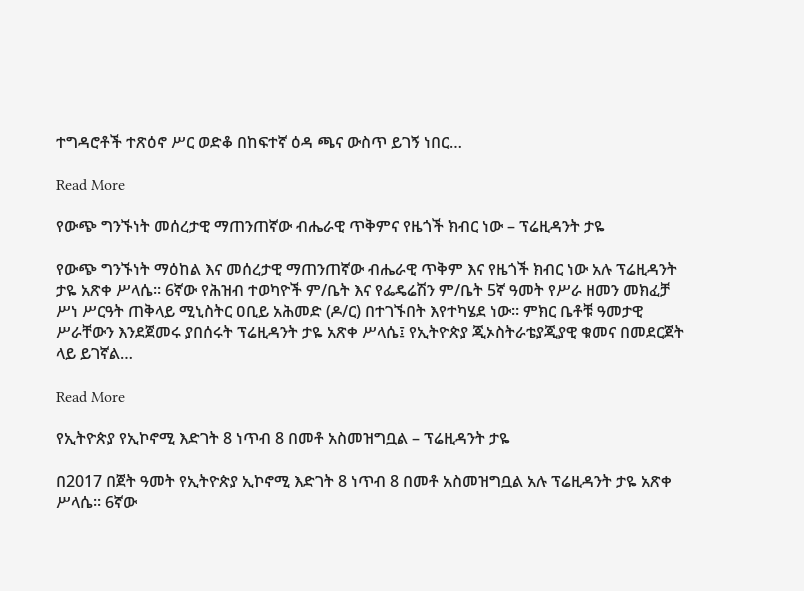ተግዳሮቶች ተጽዕኖ ሥር ወድቆ በከፍተኛ ዕዳ ጫና ውስጥ ይገኝ ነበር…

Read More

የውጭ ግንኙነት መሰረታዊ ማጠንጠኛው ብሔራዊ ጥቅምና የዜጎች ክብር ነው – ፕሬዚዳንት ታዬ

የውጭ ግንኙነት ማዕከል እና መሰረታዊ ማጠንጠኛው ብሔራዊ ጥቅም እና የዜጎች ክብር ነው አሉ ፕሬዚዳንት ታዬ አጽቀ ሥላሴ። 6ኛው የሕዝብ ተወካዮች ም/ቤት እና የፌዴሬሽን ም/ቤት 5ኛ ዓመት የሥራ ዘመን መክፈቻ ሥነ ሥርዓት ጠቅላይ ሚኒስትር ዐቢይ አሕመድ (ዶ/ር) በተገኙበት እየተካሄደ ነው። ምክር ቤቶቹ ዓመታዊ ሥራቸውን እንደጀመሩ ያበሰሩት ፕሬዚዳንት ታዬ አጽቀ ሥላሴ፤ የኢትዮጵያ ጂኦስትራቴያጂያዊ ቁመና በመደርጀት ላይ ይገኛል…

Read More

የኢትዮጵያ የኢኮኖሚ እድገት 8 ነጥብ 8 በመቶ አስመዝግቧል – ፕሬዚዳንት ታዬ

በ2017 በጀት ዓመት የኢትዮጵያ ኢኮኖሚ እድገት 8 ነጥብ 8 በመቶ አስመዝግቧል አሉ ፕሬዚዳንት ታዬ አጽቀ ሥላሴ፡፡ 6ኛው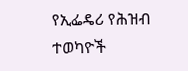የኢፌዴሪ የሕዝብ ተወካዮች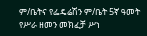ም/ቤትና የፌዴሬሽን ም/ቤት 5ኛ ዓመት የሥራ ዘመን መክፈቻ ሥነ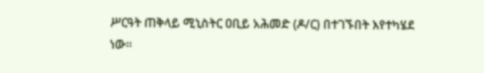ሥርዓት ጠቅላይ ሚኒስትር ዐቢይ አሕመድ (ዶ/ር) በተገኙበት እየተካሄደ ነው።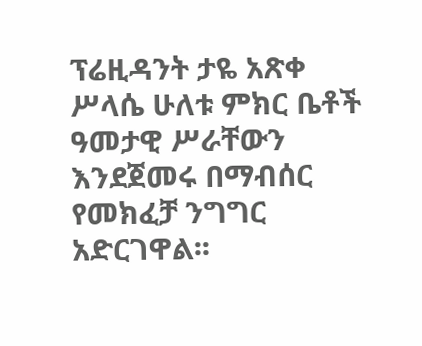ፕሬዚዳንት ታዬ አጽቀ ሥላሴ ሁለቱ ምክር ቤቶች ዓመታዊ ሥራቸውን እንደጀመሩ በማብሰር የመክፈቻ ንግግር አድርገዋል፡፡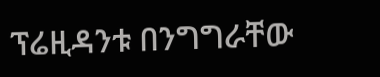ፕሬዚዳንቱ በንግግራቸው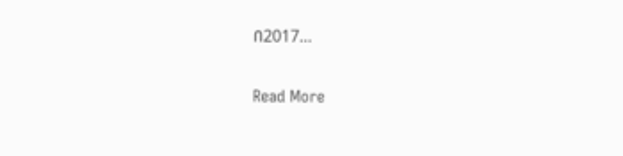በ2017…

Read More